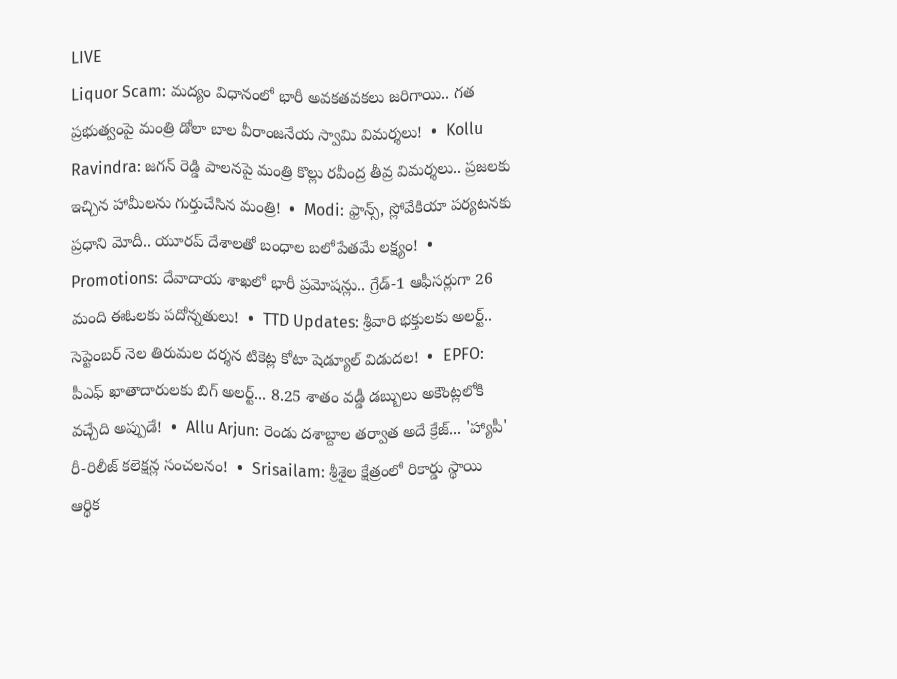LIVE
Liquor Scam: మద్యం విధానంలో భారీ అవకతవకలు జరిగాయి.. గత ప్రభుత్వంపై మంత్రి డోలా బాల వీరాంజనేయ స్వామి విమర్శలు!  •  Kollu Ravindra: జగన్ రెడ్డి పాలనపై మంత్రి కొల్లు రవీంద్ర తీవ్ర విమర్శలు.. ప్రజలకు ఇచ్చిన హామీలను గుర్తుచేసిన మంత్రి!  •  Modi: ఫ్రాన్స్, స్లోవేకియా పర్యటనకు ప్రధాని మోదీ.. యూరప్ దేశాలతో బంధాల బలోపేతమే లక్ష్యం!  •  Promotions: దేవాదాయ శాఖలో భారీ ప్రమోషన్లు.. గ్రేడ్-1 ఆఫీసర్లుగా 26 మంది ఈఓలకు పదోన్నతులు!  •  TTD Updates: శ్రీవారి భక్తులకు అలర్ట్.. సెప్టెంబర్ నెల తిరుమల దర్శన టికెట్ల కోటా షెడ్యూల్ విడుదల!  •  EPFO: పీఎఫ్ ఖాతాదారులకు బిగ్ అలర్ట్... 8.25 శాతం వడ్డీ డబ్బులు అకౌంట్లలోకి వచ్చేది అప్పుడే!  •  Allu Arjun: రెండు దశాబ్దాల తర్వాత అదే క్రేజ్... 'హ్యాపీ' రీ-రిలీజ్ కలెక్షన్ల సంచలనం!  •  Srisailam: శ్రీశైల క్షేత్రంలో రికార్డు స్థాయి ఆర్థిక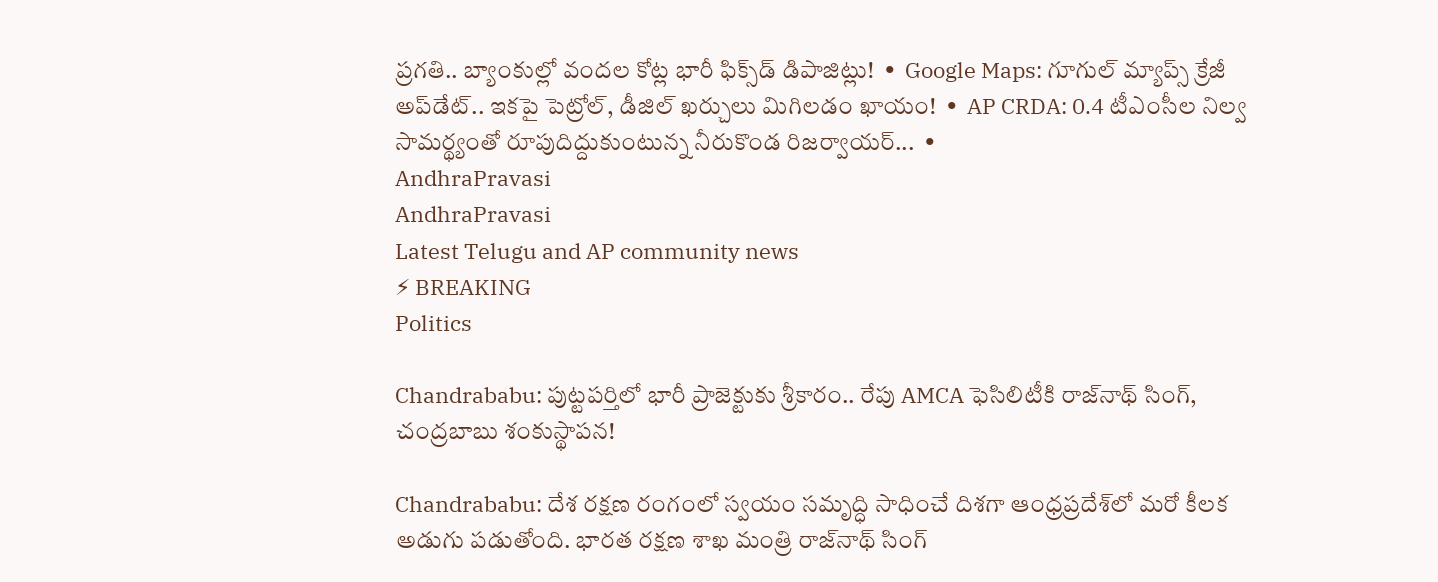ప్రగతి.. బ్యాంకుల్లో వందల కోట్ల భారీ ఫిక్స్‌డ్ డిపాజిట్లు!  •  Google Maps: గూగుల్ మ్యాప్స్ క్రేజీ అప్‌డేట్.. ఇకపై పెట్రోల్, డీజిల్ ఖర్చులు మిగిలడం ఖాయం!  •  AP CRDA: 0.4 టీఎంసీల నిల్వ సామర్థ్యంతో రూపుదిద్దుకుంటున్న నీరుకొండ రిజర్వాయర్...  •
AndhraPravasi
AndhraPravasi
Latest Telugu and AP community news
⚡ BREAKING
Politics

Chandrababu: పుట్టపర్తిలో భారీ ప్రాజెక్టుకు శ్రీకారం.. రేపు AMCA ఫెసిలిటీకి రాజ్‌నాథ్ సింగ్, చంద్రబాబు శంకుస్థాపన!

Chandrababu: దేశ రక్షణ రంగంలో స్వయం సమృద్ధి సాధించే దిశగా ఆంధ్రప్రదేశ్‌లో మరో కీలక అడుగు పడుతోంది. భారత రక్షణ శాఖ మంత్రి రాజ్‌నాథ్ సింగ్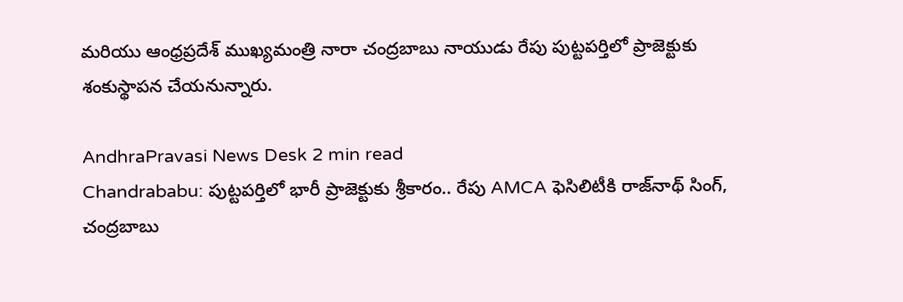మరియు ఆంధ్రప్రదేశ్ ముఖ్యమంత్రి నారా చంద్రబాబు నాయుడు రేపు పుట్టపర్తిలో ప్రాజెక్టుకు శంకుస్థాపన చేయనున్నారు.

AndhraPravasi News Desk 2 min read
Chandrababu: పుట్టపర్తిలో భారీ ప్రాజెక్టుకు శ్రీకారం.. రేపు AMCA ఫెసిలిటీకి రాజ్‌నాథ్ సింగ్, చంద్రబాబు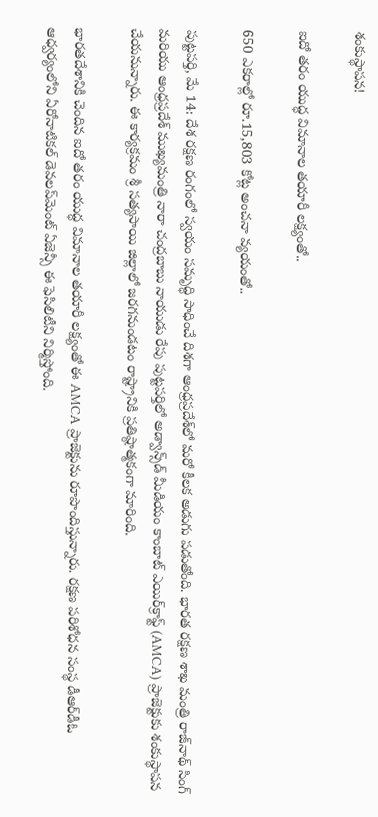శంకుస్థాపన!

ఐదో తరం యుద్ధ విమానాల తయారీ లక్ష్యంతో..

650 ఎకరాల్లో రూ.15,803 కోట్ల అంచనా వ్యయంతో..

పుట్టపర్తి, మే 14: దేశ రక్షణ రంగంలో స్వయం సమృద్ధి సాధించే దిశగా ఆంధ్రప్రదేశ్‌లో మరో కీలక అడుగు పడుతోంది. భారత రక్షణ శాఖ మంత్రి రాజ్‌నాథ్ సింగ్ మరియు ఆంధ్రప్రదేశ్ ముఖ్యమంత్రి నారా చంద్రబాబు నాయుడు రేపు పుట్టపర్తిలో అడ్వాన్స్‌డ్ మీడియం కాంబాట్ ఎయిర్‌క్రాఫ్ట్ (AMCA) ప్రాజెక్టుకు శంకుస్థాపన చేయనున్నారు. ఈ కార్యక్రమం శ్రీ సత్యసాయి జిల్లాలో జరగనుండటం రాష్ట్రానికి ప్రతిష్ఠాత్మకంగా మారింది.

భారతదేశానికి చెందిన ఐదో తరం యుద్ధ విమానాల తయారీ లక్ష్యంతో ఈ AMCA ప్రాజెక్టును రూపొందిస్తున్నారు. రక్షణ పరిశోధన సంస్థ డీఆర్‌డీఓ ఆధ్వర్యంలోని ఏరోనాటికల్ డెవలప్‌మెంట్ ఏజెన్సీ ఈ ఫెసిలిటీని నిర్మిస్తోంది.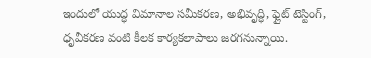ఇందులో యుద్ధ విమానాల సమీకరణ, అభివృద్ధి, ఫ్లైట్ టెస్టింగ్, ధృవీకరణ వంటి కీలక కార్యకలాపాలు జరగనున్నాయి.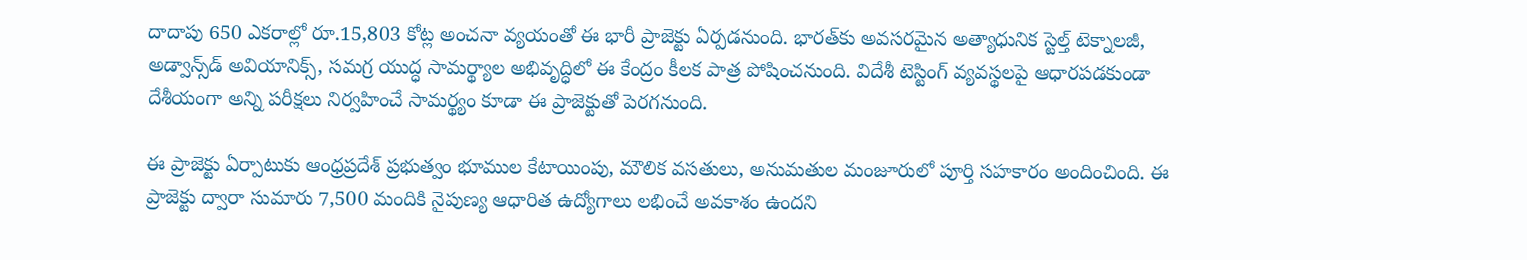దాదాపు 650 ఎకరాల్లో రూ.15,803 కోట్ల అంచనా వ్యయంతో ఈ భారీ ప్రాజెక్టు ఏర్పడనుంది. భారత్‌కు అవసరమైన అత్యాధునిక స్టెల్త్ టెక్నాలజీ, అడ్వాన్స్‌డ్ అవియానిక్స్‌, సమగ్ర యుద్ధ సామర్థ్యాల అభివృద్ధిలో ఈ కేంద్రం కీలక పాత్ర పోషించనుంది. విదేశీ టెస్టింగ్ వ్యవస్థలపై ఆధారపడకుండా దేశీయంగా అన్ని పరీక్షలు నిర్వహించే సామర్థ్యం కూడా ఈ ప్రాజెక్టుతో పెరగనుంది.

ఈ ప్రాజెక్టు ఏర్పాటుకు ఆంధ్రప్రదేశ్ ప్రభుత్వం భూముల కేటాయింపు, మౌలిక వసతులు, అనుమతుల మంజూరులో పూర్తి సహకారం అందించింది. ఈ ప్రాజెక్టు ద్వారా సుమారు 7,500 మందికి నైపుణ్య ఆధారిత ఉద్యోగాలు లభించే అవకాశం ఉందని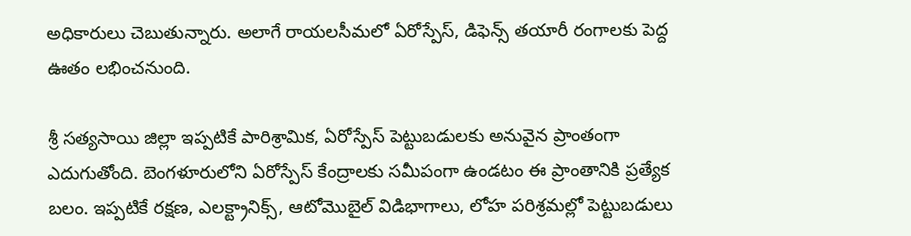అధికారులు చెబుతున్నారు. అలాగే రాయలసీమలో ఏరోస్పేస్‌, డిఫెన్స్ తయారీ రంగాలకు పెద్ద ఊతం లభించనుంది.

శ్రీ సత్యసాయి జిల్లా ఇప్పటికే పారిశ్రామిక, ఏరోస్పేస్ పెట్టుబడులకు అనువైన ప్రాంతంగా ఎదుగుతోంది. బెంగళూరులోని ఏరోస్పేస్ కేంద్రాలకు సమీపంగా ఉండటం ఈ ప్రాంతానికి ప్రత్యేక బలం. ఇప్పటికే రక్షణ, ఎలక్ట్రానిక్స్‌, ఆటోమొబైల్ విడిభాగాలు, లోహ పరిశ్రమల్లో పెట్టుబడులు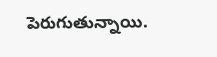పెరుగుతున్నాయి.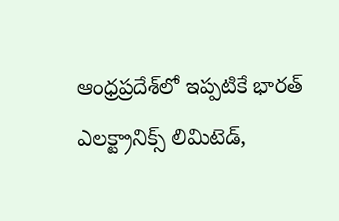ఆంధ్రప్రదేశ్‌లో ఇప్పటికే భారత్ ఎలక్ట్రానిక్స్ లిమిటెడ్,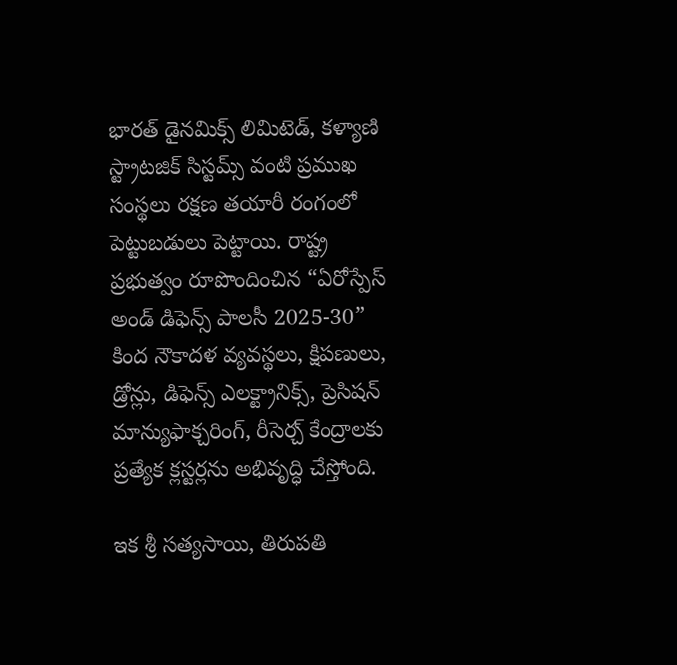భారత్ డైనమిక్స్ లిమిటెడ్, కళ్యాణి స్ట్రాటజిక్ సిస్టమ్స్ వంటి ప్రముఖ సంస్థలు రక్షణ తయారీ రంగంలో పెట్టుబడులు పెట్టాయి. రాష్ట్ర ప్రభుత్వం రూపొందించిన “ఏరోస్పేస్ అండ్ డిఫెన్స్ పాలసీ 2025-30” కింద నౌకాదళ వ్యవస్థలు, క్షిపణులు, డ్రోన్లు, డిఫెన్స్ ఎలక్ట్రానిక్స్‌, ప్రెసిషన్ మాన్యుఫాక్చరింగ్‌, రీసెర్చ్ కేంద్రాలకు ప్రత్యేక క్లస్టర్లను అభివృద్ధి చేస్తోంది.

ఇక శ్రీ సత్యసాయి, తిరుపతి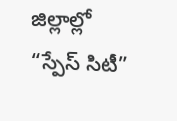జిల్లాల్లో “స్పేస్ సిటీ”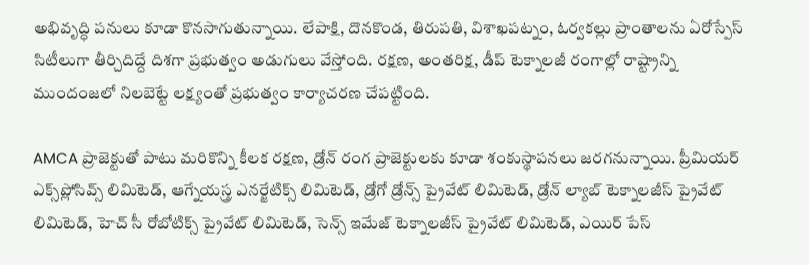అభివృద్ధి పనులు కూడా కొనసాగుతున్నాయి. లేపాక్షి, దొనకొండ, తిరుపతి, విశాఖపట్నం, ఓర్వకల్లు ప్రాంతాలను ఏరోస్పేస్ సిటీలుగా తీర్చిదిద్దే దిశగా ప్రభుత్వం అడుగులు వేస్తోంది. రక్షణ, అంతరిక్ష, డీప్ టెక్నాలజీ రంగాల్లో రాష్ట్రాన్ని ముందంజలో నిలబెట్టే లక్ష్యంతో ప్రభుత్వం కార్యాచరణ చేపట్టింది.

AMCA ప్రాజెక్టుతో పాటు మరికొన్ని కీలక రక్షణ, డ్రోన్ రంగ ప్రాజెక్టులకు కూడా శంకుస్థాపనలు జరగనున్నాయి. ప్రీమియర్ ఎక్స్‌ప్లోసివ్స్ లిమిటెడ్, ఆగ్నేయస్త్ర ఎనర్జేటిక్స్ లిమిటెడ్, డ్రోగో డ్రోన్స్ ప్రైవేట్ లిమిటెడ్, డ్రోన్ ల్యాబ్ టెక్నాలజీస్ ప్రైవేట్ లిమిటెడ్, హెచ్ సీ రోబోటిక్స్ ప్రైవేట్ లిమిటెడ్, సెన్స్ ఇమేజ్ టెక్నాలజీస్ ప్రైవేట్ లిమిటెడ్, ఎయిర్ పేస్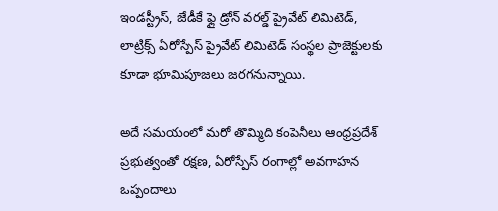ఇండస్ట్రీస్, జేడీకే ఫ్లై డ్రోన్ వరల్డ్ ప్రైవేట్ లిమిటెడ్, లాట్రిక్స్ ఏరోస్పేస్ ప్రైవేట్ లిమిటెడ్ సంస్థల ప్రాజెక్టులకు కూడా భూమిపూజలు జరగనున్నాయి.

అదే సమయంలో మరో తొమ్మిది కంపెనీలు ఆంధ్రప్రదేశ్ ప్రభుత్వంతో రక్షణ, ఏరోస్పేస్ రంగాల్లో అవగాహన ఒప్పందాలు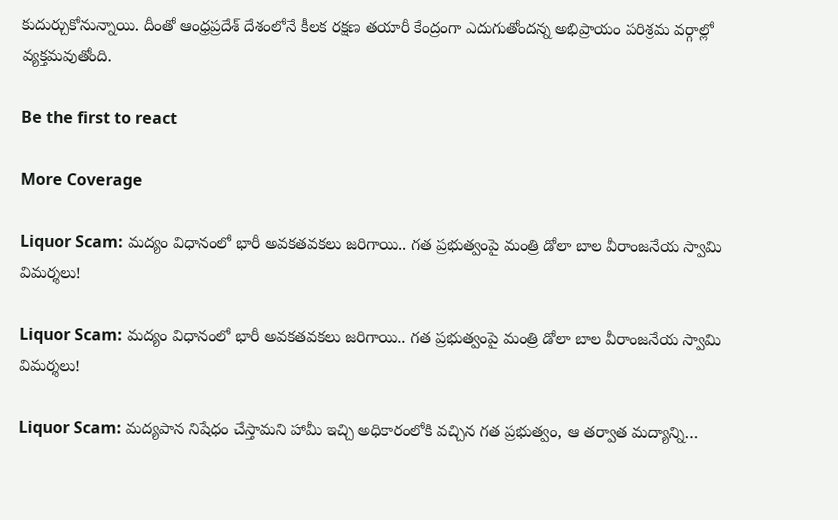కుదుర్చుకోనున్నాయి. దీంతో ఆంధ్రప్రదేశ్ దేశంలోనే కీలక రక్షణ తయారీ కేంద్రంగా ఎదుగుతోందన్న అభిప్రాయం పరిశ్రమ వర్గాల్లో వ్యక్తమవుతోంది.

Be the first to react

More Coverage

Liquor Scam: మద్యం విధానంలో భారీ అవకతవకలు జరిగాయి.. గత ప్రభుత్వంపై మంత్రి డోలా బాల వీరాంజనేయ స్వామి విమర్శలు!

Liquor Scam: మద్యం విధానంలో భారీ అవకతవకలు జరిగాయి.. గత ప్రభుత్వంపై మంత్రి డోలా బాల వీరాంజనేయ స్వామి విమర్శలు!

Liquor Scam: మద్యపాన నిషేధం చేస్తామని హామీ ఇచ్చి అధికారంలోకి వచ్చిన గత ప్రభుత్వం, ఆ తర్వాత మద్యాన్ని…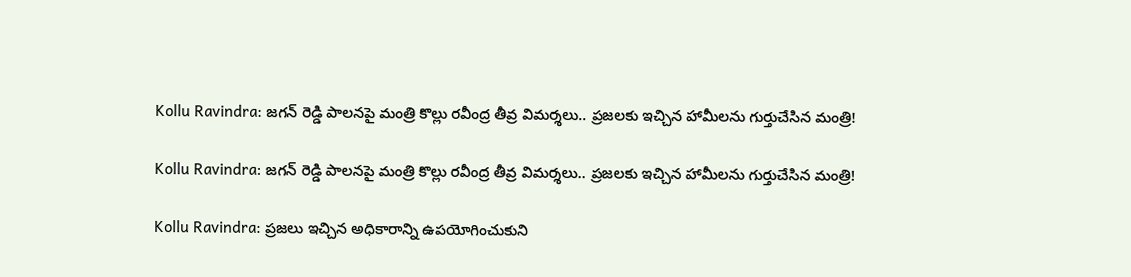Kollu Ravindra: జగన్ రెడ్డి పాలనపై మంత్రి కొల్లు రవీంద్ర తీవ్ర విమర్శలు.. ప్రజలకు ఇచ్చిన హామీలను గుర్తుచేసిన మంత్రి!

Kollu Ravindra: జగన్ రెడ్డి పాలనపై మంత్రి కొల్లు రవీంద్ర తీవ్ర విమర్శలు.. ప్రజలకు ఇచ్చిన హామీలను గుర్తుచేసిన మంత్రి!

Kollu Ravindra: ప్రజలు ఇచ్చిన అధికారాన్ని ఉపయోగించుకుని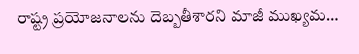రాష్ట్ర ప్రయోజనాలను దెబ్బతీశారని మాజీ ముఖ్యమ…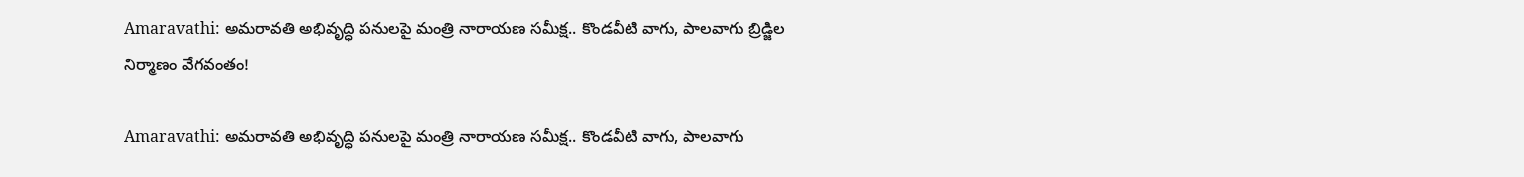Amaravathi: అమరావతి అభివృద్ధి పనులపై మంత్రి నారాయణ సమీక్ష.. కొండవీటి వాగు, పాలవాగు బ్రిడ్జిల నిర్మాణం వేగవంతం!

Amaravathi: అమరావతి అభివృద్ధి పనులపై మంత్రి నారాయణ సమీక్ష.. కొండవీటి వాగు, పాలవాగు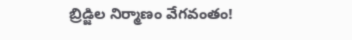బ్రిడ్జిల నిర్మాణం వేగవంతం!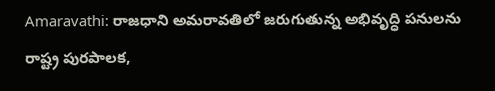Amaravathi: రాజధాని అమరావతిలో జరుగుతున్న అభివృద్ధి పనులను రాష్ట్ర పురపాలక,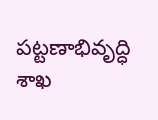పట్టణాభివృద్ధి శాఖ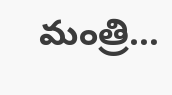మంత్రి…